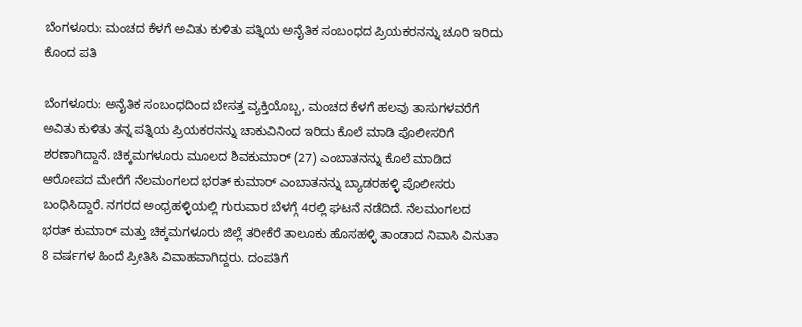ಬೆಂಗಳೂರು: ಮಂಚದ ಕೆಳಗೆ ಅವಿತು ಕುಳಿತು ಪತ್ನಿಯ ಅನೈತಿಕ ಸಂಬಂಧದ ಪ್ರಿಯಕರನನ್ನು ಚೂರಿ ಇರಿದು ಕೊಂದ ಪತಿ

ಬೆಂಗಳೂರು: ಅನೈತಿಕ ಸಂಬಂಧದಿಂದ ಬೇಸತ್ತ ವ್ಯಕ್ತಿಯೊಬ್ಬ, ಮಂಚದ ಕೆಳಗೆ ಹಲವು ತಾಸುಗಳವರೆಗೆ ಅವಿತು ಕುಳಿತು ತನ್ನ ಪತ್ನಿಯ ಪ್ರಿಯಕರನನ್ನು ಚಾಕುವಿನಿಂದ ಇರಿದು ಕೊಲೆ ಮಾಡಿ ಪೊಲೀಸರಿಗೆ ಶರಣಾಗಿದ್ದಾನೆ. ಚಿಕ್ಕಮಗಳೂರು ಮೂಲದ ಶಿವಕುಮಾರ್‌ (27) ಎಂಬಾತನನ್ನು ಕೊಲೆ ಮಾಡಿದ ಆರೋಪದ ಮೇರೆಗೆ ನೆಲಮಂಗಲದ ಭರತ್‌ ಕುಮಾರ್‌ ಎಂಬಾತನನ್ನು ಬ್ಯಾಡರಹಳ್ಳಿ ಪೊಲೀಸರು ಬಂಧಿಸಿದ್ದಾರೆ. ನಗರದ ಅಂಧ್ರಹಳ್ಳಿಯಲ್ಲಿ ಗುರುವಾರ ಬೆಳಗ್ಗೆ 4ರಲ್ಲಿ ಘಟನೆ ನಡೆದಿದೆ. ನೆಲಮಂಗಲದ ಭರತ್‌ ಕುಮಾರ್‌ ಮತ್ತು ಚಿಕ್ಕಮಗಳೂರು ಜಿಲ್ಲೆ ತರೀಕೆರೆ ತಾಲೂಕು ಹೊಸಹಳ್ಳಿ ತಾಂಡಾದ ನಿವಾಸಿ ವಿನುತಾ 8 ವರ್ಷಗಳ ಹಿಂದೆ ಪ್ರೀತಿಸಿ ವಿವಾಹವಾಗಿದ್ದರು. ದಂಪತಿಗೆ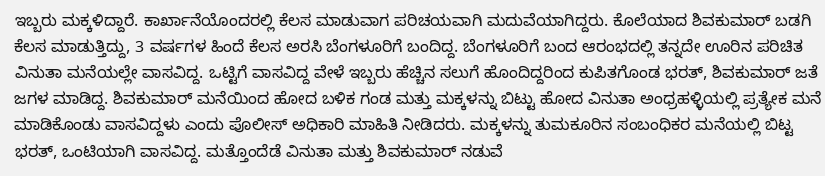ಇಬ್ಬರು ಮಕ್ಕಳಿದ್ದಾರೆ. ಕಾರ್ಖಾನೆಯೊಂದರಲ್ಲಿ ಕೆಲಸ ಮಾಡುವಾಗ ಪರಿಚಯವಾಗಿ ಮದುವೆಯಾಗಿದ್ದರು. ಕೊಲೆಯಾದ ಶಿವಕುಮಾರ್‌ ಬಡಗಿ ಕೆಲಸ ಮಾಡುತ್ತಿದ್ದು, 3 ವರ್ಷಗಳ ಹಿಂದೆ ಕೆಲಸ ಅರಸಿ ಬೆಂಗಳೂರಿಗೆ ಬಂದಿದ್ದ. ಬೆಂಗಳೂರಿಗೆ ಬಂದ ಆರಂಭದಲ್ಲಿ ತನ್ನದೇ ಊರಿನ ಪರಿಚಿತ ವಿನುತಾ ಮನೆಯಲ್ಲೇ ವಾಸವಿದ್ದ. ಒಟ್ಟಿಗೆ ವಾಸವಿದ್ದ ವೇಳೆ ಇಬ್ಬರು ಹೆಚ್ಚಿನ ಸಲುಗೆ ಹೊಂದಿದ್ದರಿಂದ ಕುಪಿತಗೊಂಡ ಭರತ್‌, ಶಿವಕುಮಾರ್‌ ಜತೆ ಜಗಳ ಮಾಡಿದ್ದ. ಶಿವಕುಮಾರ್‌ ಮನೆಯಿಂದ ಹೋದ ಬಳಿಕ ಗಂಡ ಮತ್ತು ಮಕ್ಕಳನ್ನು ಬಿಟ್ಟು ಹೋದ ವಿನುತಾ ಅಂಧ್ರಹಳ್ಳಿಯಲ್ಲಿ ಪ್ರತ್ಯೇಕ ಮನೆ ಮಾಡಿಕೊಂಡು ವಾಸವಿದ್ದಳು ಎಂದು ಪೊಲೀಸ್‌ ಅಧಿಕಾರಿ ಮಾಹಿತಿ ನೀಡಿದರು. ಮಕ್ಕಳನ್ನು ತುಮಕೂರಿನ ಸಂಬಂಧಿಕರ ಮನೆಯಲ್ಲಿ ಬಿಟ್ಟ ಭರತ್‌, ಒಂಟಿಯಾಗಿ ವಾಸವಿದ್ದ. ಮತ್ತೊಂದೆಡೆ ವಿನುತಾ ಮತ್ತು ಶಿವಕುಮಾರ್‌ ನಡುವೆ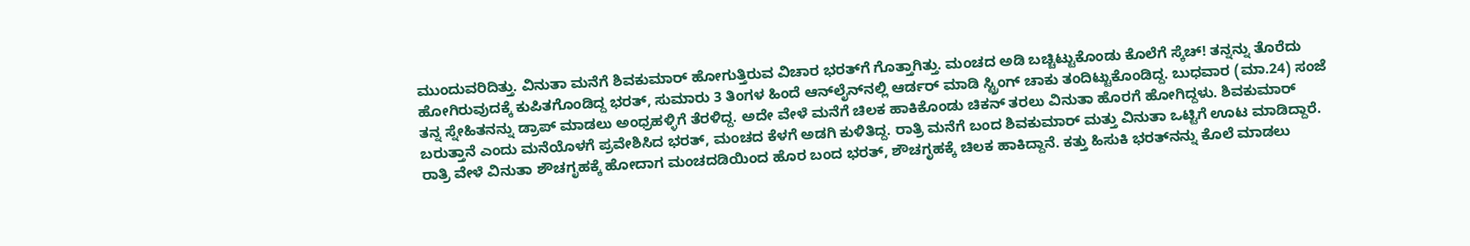ಮುಂದುವರಿದಿತ್ತು. ವಿನುತಾ ಮನೆಗೆ ಶಿವಕುಮಾರ್‌ ಹೋಗುತ್ತಿರುವ ವಿಚಾರ ಭರತ್‌ಗೆ ಗೊತ್ತಾಗಿತ್ತು. ಮಂಚದ ಅಡಿ ಬಚ್ಚಿಟ್ಟುಕೊಂಡು ಕೊಲೆಗೆ ಸ್ಕೆಚ್‌! ತನ್ನನ್ನು ತೊರೆದು ಹೋಗಿರುವುದಕ್ಕೆ ಕುಪಿತಗೊಂಡಿದ್ದ ಭರತ್‌, ಸುಮಾರು 3 ತಿಂಗಳ ಹಿಂದೆ ಆನ್‌ಲೈನ್‌ನಲ್ಲಿ ಆರ್ಡರ್‌ ಮಾಡಿ ಸ್ಟ್ರಿಂಗ್‌ ಚಾಕು ತಂದಿಟ್ಟುಕೊಂಡಿದ್ದ. ಬುಧವಾರ (ಮಾ.24) ಸಂಜೆ ತನ್ನ ಸ್ನೇಹಿತನನ್ನು ಡ್ರಾಪ್‌ ಮಾಡಲು ಅಂಧ್ರಹಳ್ಳಿಗೆ ತೆರಳಿದ್ದ. ಅದೇ ವೇಳೆ ಮನೆಗೆ ಚಿಲಕ ಹಾಕಿಕೊಂಡು ಚಿಕನ್‌ ತರಲು ವಿನುತಾ ಹೊರಗೆ ಹೋಗಿದ್ದಳು. ಶಿವಕುಮಾರ್‌ ಬರುತ್ತಾನೆ ಎಂದು ಮನೆಯೊಳಗೆ ಪ್ರವೇಶಿಸಿದ ಭರತ್‌, ಮಂಚದ ಕೆಳಗೆ ಅಡಗಿ ಕುಳಿತಿದ್ದ. ರಾತ್ರಿ ಮನೆಗೆ ಬಂದ ಶಿವಕುಮಾರ್‌ ಮತ್ತು ವಿನುತಾ ಒಟ್ಟಿಗೆ ಊಟ ಮಾಡಿದ್ದಾರೆ. ರಾತ್ರಿ ವೇಳೆ ವಿನುತಾ ಶೌಚಗೃಹಕ್ಕೆ ಹೋದಾಗ ಮಂಚದಡಿಯಿಂದ ಹೊರ ಬಂದ ಭರತ್‌, ಶೌಚಗೃಹಕ್ಕೆ ಚಿಲಕ ಹಾಕಿದ್ದಾನೆ. ಕತ್ತು ಹಿಸುಕಿ ಭರತ್‌ನನ್ನು ಕೊಲೆ ಮಾಡಲು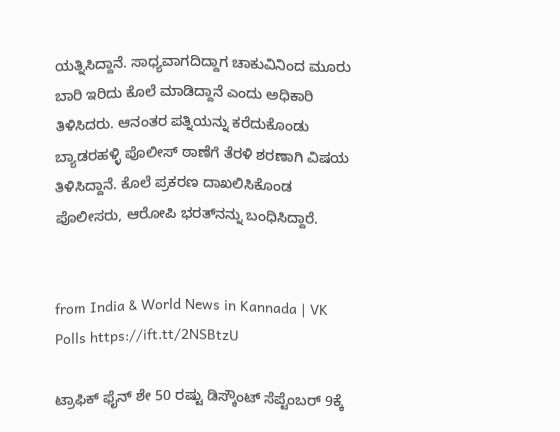ಯತ್ನಿಸಿದ್ದಾನೆ. ಸಾಧ್ಯವಾಗದಿದ್ದಾಗ ಚಾಕುವಿನಿಂದ ಮೂರು ಬಾರಿ ಇರಿದು ಕೊಲೆ ಮಾಡಿದ್ದಾನೆ ಎಂದು ಅಧಿಕಾರಿ ತಿಳಿಸಿದರು. ಆನಂತರ ಪತ್ನಿಯನ್ನು ಕರೆದುಕೊಂಡು ಬ್ಯಾಡರಹಳ್ಳಿ ಪೊಲೀಸ್‌ ಠಾಣೆಗೆ ತೆರಳಿ ಶರಣಾಗಿ ವಿಷಯ ತಿಳಿಸಿದ್ದಾನೆ. ಕೊಲೆ ಪ್ರಕರಣ ದಾಖಲಿಸಿಕೊಂಡ ಪೊಲೀಸರು, ಆರೋಪಿ ಭರತ್‌ನನ್ನು ಬಂಧಿಸಿದ್ದಾರೆ.


from India & World News in Kannada | VK Polls https://ift.tt/2NSBtzU

ಟ್ರಾಫಿಕ್‌ ಫೈನ್‌ ಶೇ 50 ರಷ್ಟು ಡಿಸ್ಕೌಂಟ್‌ ಸೆಪ್ಟೆಂಬರ್‌ 9ಕ್ಕೆ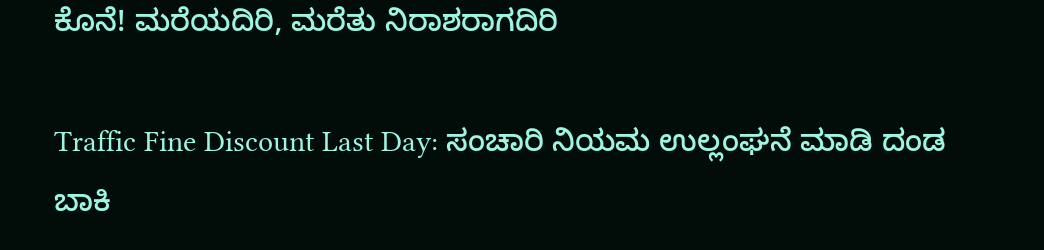ಕೊನೆ! ಮರೆಯದಿರಿ, ಮರೆತು ನಿರಾಶರಾಗದಿರಿ

Traffic Fine Discount Last Day: ಸಂಚಾರಿ ನಿಯಮ ಉಲ್ಲಂಘನೆ ಮಾಡಿ ದಂಡ ಬಾಕಿ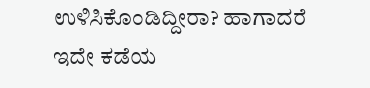ಉಳಿಸಿಕೊಂಡಿದ್ದೀರಾ? ಹಾಗಾದರೆ ಇದೇ ಕಡೆಯ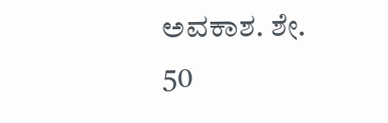ಅವಕಾಶ. ಶೇ. 50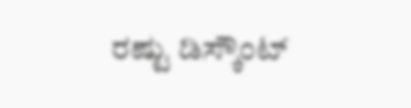ರಷ್ಟು ಡಿಸ್ಕೌಂಟ್‌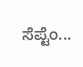ಸೆಪ್ಟೆಂ...